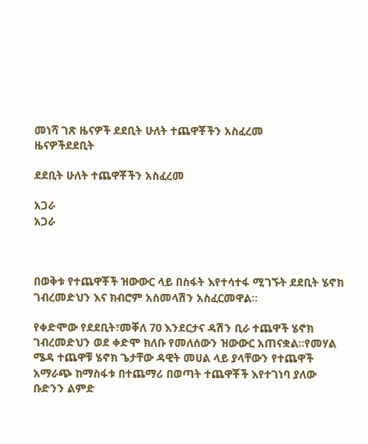መነሻ ገጽ ዜናዎች ደደቢት ሁለት ተጨዋቾችን አስፈረመ
ዜናዎችደደቢት

ደደቢት ሁለት ተጨዋቾችን አስፈረመ

አጋራ
አጋራ



በወቅቱ የተጨዋቾች ዝውውር ላይ በስፋት እየተሳተፋ ሚገኙት ደደቢት ሄኖክ ገብረመድህን እና ክብሮም አስመላሽን አስፈርመዋል።

የቀድሞው የደደቢት፣መቐለ 70 እንደርታና ዳሽን ቢራ ተጨዋች ሄኖክ ገብረመድህን ወደ ቀድሞ ክለቡ የመለሰውን ዝውውር አጠናቋል።የመሃል ሜዳ ተጨዋቹ ሄኖክ ጌታቸው ዳዊት መሀል ላይ ያላቸውን የተጨዋች አማራጭ ከማስፋቱ በተጨማሪ በወጣት ተጨዋቾች እየተገነባ ያለው ቡድንን ልምድ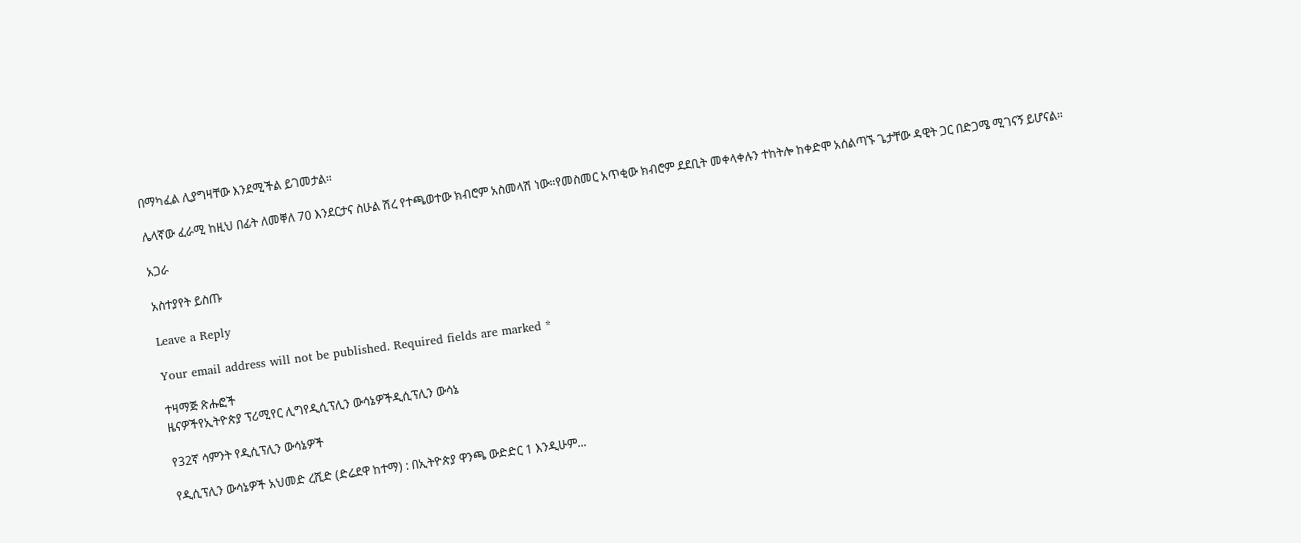በማካፈል ሊያግዛቸው እንደሚችል ይገመታል።

ሌላኛው ፈራሚ ከዚህ በፊት ለመቐለ 70 እንደርታና ስሁል ሽረ የተጫወተው ክብሮም አስመላሽ ነው።የመስመር አጥቂው ክብሮም ደደቢት መቀላቀሉን ተከትሎ ከቀድሞ አሰልጣኙ ጌታቸው ዳዊት ጋር በድጋሜ ሚገናኝ ይሆናል።

አጋራ

አስተያየት ይስጡ

Leave a Reply

Your email address will not be published. Required fields are marked *

ተዛማጅ ጽሑፎች
ዜናዎችየኢትዮጵያ ፕሪሚየር ሊግየዲሲፕሊን ውሳኔዎችዲሲፕሊን ውሳኔ

የ32ኛ ሳምንት የዲሲፕሊን ውሳኔዎች

የዲሲፕሊን ውሳኔዎች አህመድ ረሺድ (ድሬደዋ ከተማ) : በኢትዮጵያ ዋንጫ ውድድር 1 እንዲሁም...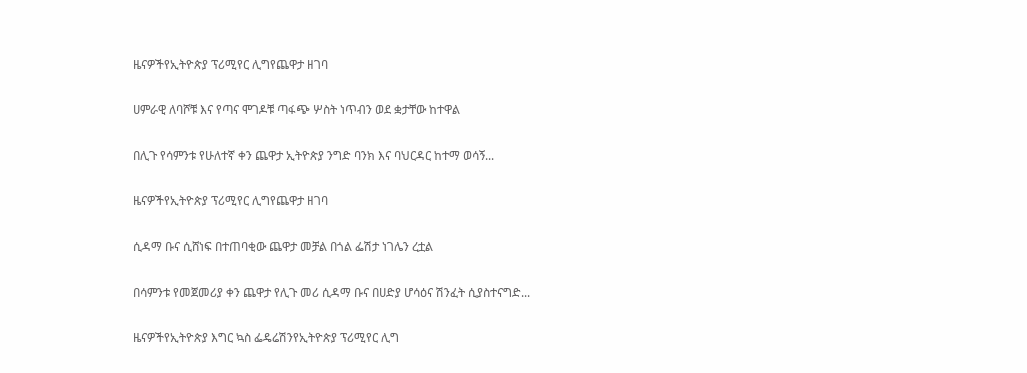ዜናዎችየኢትዮጵያ ፕሪሚየር ሊግየጨዋታ ዘገባ

ሀምራዊ ለባሾቹ እና የጣና ሞገዶቹ ጣፋጭ ሦስት ነጥብን ወደ ቋታቸው ከተዋል

በሊጉ የሳምንቱ የሁለተኛ ቀን ጨዋታ ኢትዮጵያ ንግድ ባንክ እና ባህርዳር ከተማ ወሳኝ...

ዜናዎችየኢትዮጵያ ፕሪሚየር ሊግየጨዋታ ዘገባ

ሲዳማ ቡና ሲሸነፍ በተጠባቂው ጨዋታ መቻል በጎል ፌሽታ ነገሌን ረቷል

በሳምንቱ የመጀመሪያ ቀን ጨዋታ የሊጉ መሪ ሲዳማ ቡና በሀድያ ሆሳዕና ሽንፈት ሲያስተናግድ...

ዜናዎችየኢትዮጵያ እግር ኳስ ፌዴሬሽንየኢትዮጵያ ፕሪሚየር ሊግ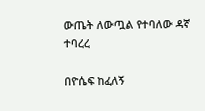ውጤት ለውጧል የተባለው ዳኛ ተባረረ

በዮሴፍ ከፈለኝ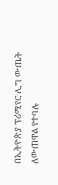በኢትዮጵያ ፕሪሚየር ሊግ ውጤት ለውጠዋል የተባሉ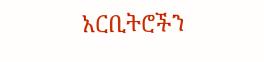አርቢትሮችን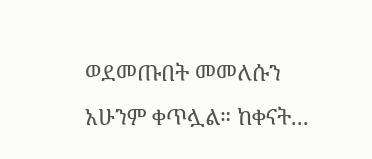ወደመጡበት መመለሱን አሁንም ቀጥሏል። ከቀናት...